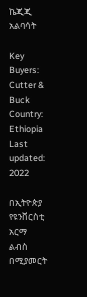ኬጂጂ አልባሳት

Key Buyers: Cutter & Buck
Country: Ethiopia
Last updated: 2022

በኢትዮጵያ የዩንቨርስቲ አርማ ልብስ በሚያመርት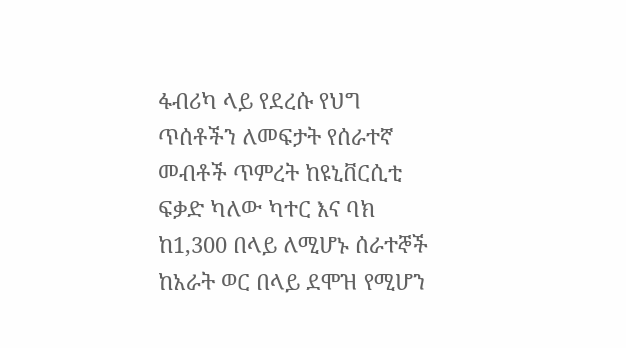ፋብሪካ ላይ የደረሱ የህግ ጥሰቶችን ለመፍታት የሰራተኛ መብቶች ጥምረት ከዩኒቨርሲቲ ፍቃድ ካለው ካተር እና ባክ ከ1,300 በላይ ለሚሆኑ ሰራተኞች ከአራት ወር በላይ ደሞዝ የሚሆን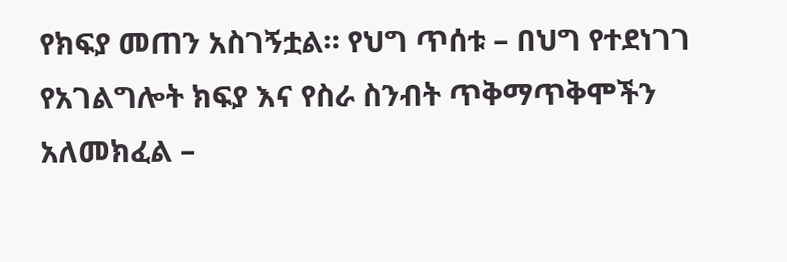የክፍያ መጠን አስገኝቷል። የህግ ጥሰቱ – በህግ የተደነገገ የአገልግሎት ክፍያ እና የስራ ስንብት ጥቅማጥቅሞችን አለመክፈል –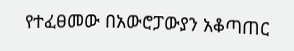የተፈፀመው በአውሮፓውያን አቆጣጠር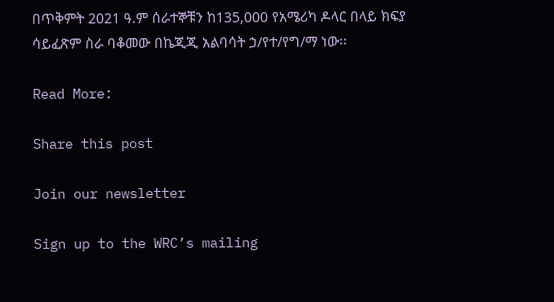በጥቅምት 2021 ዓ.ም ሰራተኞቹን ከ135,000 የአሜሪካ ዶላር በላይ ክፍያ ሳይፈጽም ስራ ባቆመው በኬጂጂ አልባሳት ኃ/የተ/የግ/ማ ነው፡፡

Read More:

Share this post

Join our newsletter

Sign up to the WRC’s mailing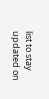list to stay updated on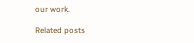our work.

Related posts